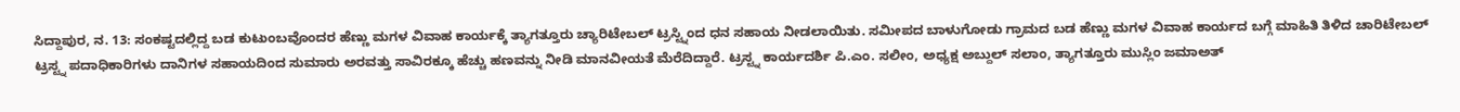ಸಿದ್ದಾಪುರ, ನ. 13: ಸಂಕಷ್ಟದಲ್ಲಿದ್ದ ಬಡ ಕುಟುಂಬವೊಂದರ ಹೆಣ್ಣು ಮಗಳ ವಿವಾಹ ಕಾರ್ಯಕ್ಕೆ ತ್ಯಾಗತ್ತೂರು ಚ್ಯಾರಿಟೇಬಲ್ ಟ್ರಸ್ಟ್ನಿಂದ ಧನ ಸಹಾಯ ನೀಡಲಾಯಿತು. ಸಮೀಪದ ಬಾಳುಗೋಡು ಗ್ರಾಮದ ಬಡ ಹೆಣ್ಣು ಮಗಳ ವಿವಾಹ ಕಾರ್ಯದ ಬಗ್ಗೆ ಮಾಹಿತಿ ತಿಳಿದ ಚಾರಿಟೇಬಲ್ ಟ್ರಸ್ಟ್ನ ಪದಾಧಿಕಾರಿಗಳು ದಾನಿಗಳ ಸಹಾಯದಿಂದ ಸುಮಾರು ಅರವತ್ತು ಸಾವಿರಕ್ಕೂ ಹೆಚ್ಚು ಹಣವನ್ನು ನೀಡಿ ಮಾನವೀಯತೆ ಮೆರೆದಿದ್ದಾರೆ. ಟ್ರಸ್ಟ್ನ ಕಾರ್ಯದರ್ಶಿ ಪಿ.ಎಂ. ಸಲೀಂ, ಅಧ್ಯಕ್ಷ ಅಬ್ದುಲ್ ಸಲಾಂ, ತ್ಯಾಗತ್ತೂರು ಮುಸ್ಲಿಂ ಜಮಾಅತ್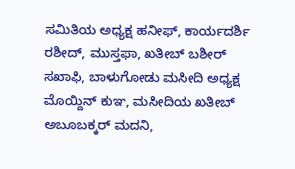ಸಮಿತಿಯ ಅಧ್ಯಕ್ಷ ಹನೀಫ್, ಕಾರ್ಯದರ್ಶಿ ರಶೀದ್, ಮುಸ್ತಫಾ, ಖತೀಬ್ ಬಶೀರ್ ಸಖಾಫಿ, ಬಾಳುಗೋಡು ಮಸೀದಿ ಅಧ್ಯಕ್ಷ ಮೊಯ್ದಿನ್ ಕುಞ, ಮಸೀದಿಯ ಖತೀಬ್ ಅಬೂಬಕ್ಕರ್ ಮದನಿ,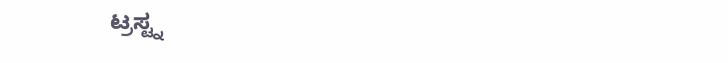ಟ್ರಸ್ಟ್ನ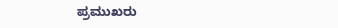ಪ್ರಮುಖರು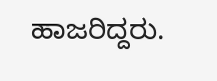ಹಾಜರಿದ್ದರು.